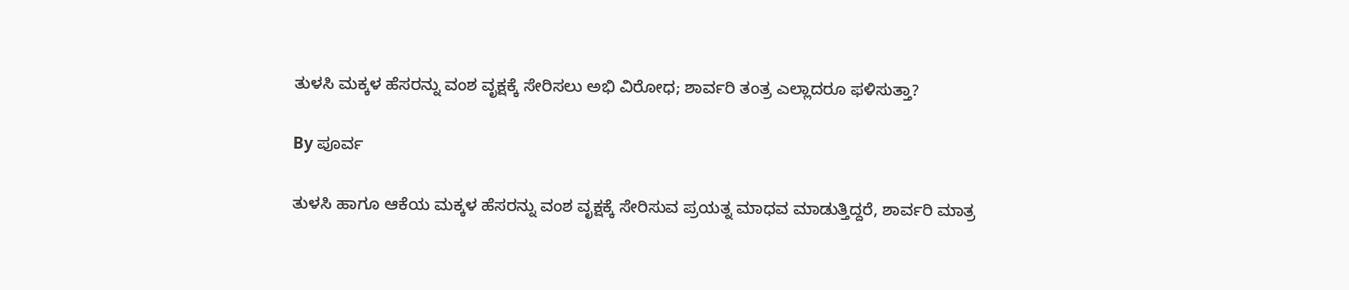ತುಳಸಿ ಮಕ್ಕಳ ಹೆಸರನ್ನು ವಂಶ ವೃಕ್ಷಕ್ಕೆ ಸೇರಿಸಲು ಅಭಿ ವಿರೋಧ; ಶಾರ್ವರಿ ತಂತ್ರ ಎಲ್ಲಾದರೂ ಫಳಿಸುತ್ತಾ?

By ಪೂರ್ವ

ತುಳಸಿ ಹಾಗೂ ಆಕೆಯ ಮಕ್ಕಳ ಹೆಸರನ್ನು ವಂಶ ವೃಕ್ಷಕ್ಕೆ ಸೇರಿಸುವ ಪ್ರಯತ್ನ ಮಾಧವ ಮಾಡುತ್ತಿದ್ದರೆ, ಶಾರ್ವರಿ ಮಾತ್ರ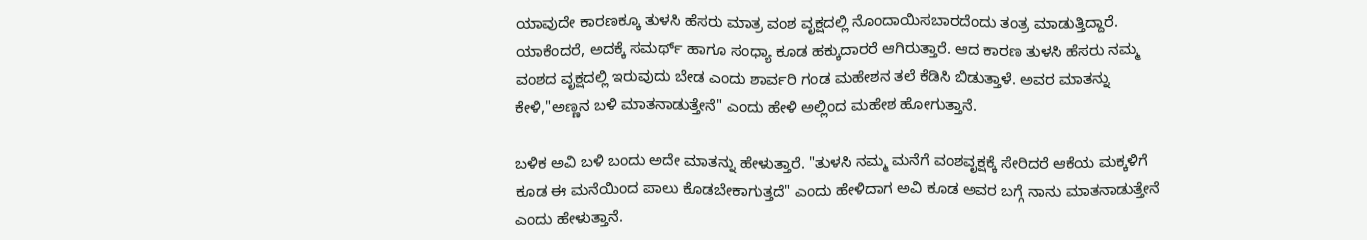ಯಾವುದೇ ಕಾರಣಕ್ಕೂ ತುಳಸಿ ಹೆಸರು ಮಾತ್ರ ವಂಶ ವೃಕ್ಷದಲ್ಲಿ ನೊಂದಾಯಿಸಬಾರದೆಂದು ತಂತ್ರ ಮಾಡುತ್ತಿದ್ದಾರೆ. ಯಾಕೆಂದರೆ, ಅದಕ್ಕೆ ಸಮರ್ಥ್ ಹಾಗೂ ಸಂಧ್ಯಾ ಕೂಡ ಹಕ್ಕುದಾರರೆ ಆಗಿರುತ್ತಾರೆ. ಆದ ಕಾರಣ ತುಳಸಿ ಹೆಸರು ನಮ್ಮ ವಂಶದ ವೃಕ್ಷದಲ್ಲಿ ಇರುವುದು ಬೇಡ ಎಂದು ಶಾರ್ವರಿ ಗಂಡ ಮಹೇಶನ ತಲೆ ಕೆಡಿಸಿ ಬಿಡುತ್ತಾಳೆ. ಅವರ ಮಾತನ್ನು ಕೇಳಿ,"ಅಣ್ಣನ ಬಳಿ ಮಾತನಾಡುತ್ತೇನೆ" ಎಂದು ಹೇಳಿ ಅಲ್ಲಿಂದ ಮಹೇಶ ಹೋಗುತ್ತಾನೆ.

ಬಳಿಕ ಅವಿ ಬಳಿ ಬಂದು ಅದೇ ಮಾತನ್ನು ಹೇಳುತ್ತಾರೆ. "ತುಳಸಿ ನಮ್ಮ ಮನೆಗೆ ವಂಶವೃಕ್ಷಕ್ಕೆ ಸೇರಿದರೆ ಆಕೆಯ ಮಕ್ಕಳಿಗೆ ಕೂಡ ಈ ಮನೆಯಿಂದ ಪಾಲು ಕೊಡಬೇಕಾಗುತ್ತದೆ" ಎಂದು ಹೇಳಿದಾಗ ಅವಿ ಕೂಡ ಅವರ ಬಗ್ಗೆ ನಾನು ಮಾತನಾಡುತ್ತೇನೆ ಎಂದು ಹೇಳುತ್ತಾನೆ.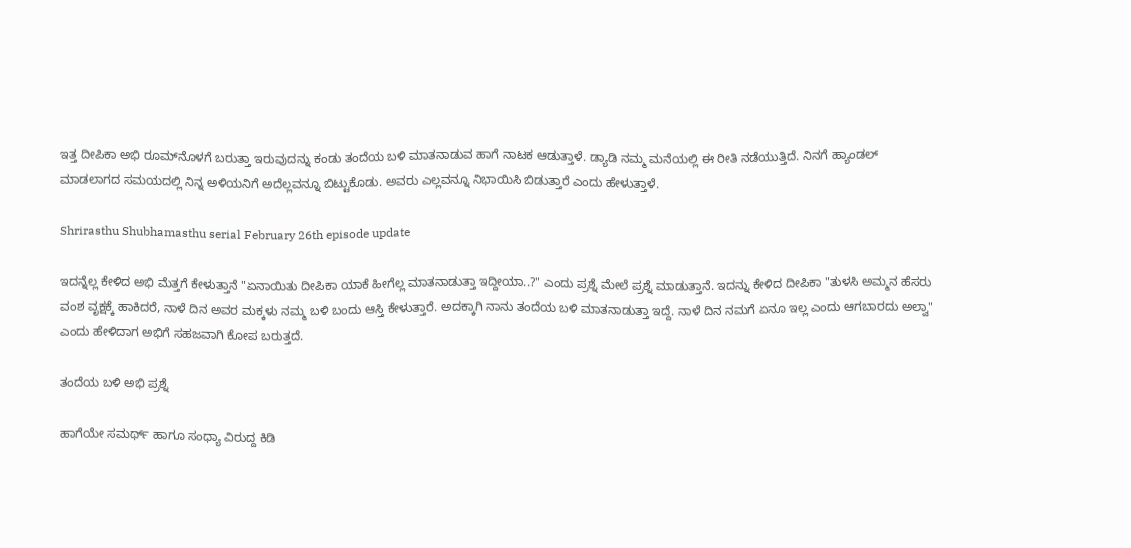ಇತ್ತ ದೀಪಿಕಾ ಅಭಿ ರೂಮ್‌ನೊಳಗೆ ಬರುತ್ತಾ ಇರುವುದನ್ನು ಕಂಡು ತಂದೆಯ ಬಳಿ ಮಾತನಾಡುವ ಹಾಗೆ ನಾಟಕ ಆಡುತ್ತಾಳೆ. ಡ್ಯಾಡಿ ನಮ್ಮ ಮನೆಯಲ್ಲಿ ಈ ರೀತಿ ನಡೆಯುತ್ತಿದೆ. ನಿನಗೆ ಹ್ಯಾಂಡಲ್ ಮಾಡಲಾಗದ ಸಮಯದಲ್ಲಿ ನಿನ್ನ ಅಳಿಯನಿಗೆ ಅದೆಲ್ಲವನ್ನೂ ಬಿಟ್ಟುಕೊಡು. ಅವರು ಎಲ್ಲವನ್ನೂ ನಿಭಾಯಿಸಿ ಬಿಡುತ್ತಾರೆ ಎಂದು ಹೇಳುತ್ತಾಳೆ.

Shrirasthu Shubhamasthu serial February 26th episode update

ಇದನ್ನೆಲ್ಲ ಕೇಳಿದ ಅಭಿ ಮೆತ್ತಗೆ ಕೇಳುತ್ತಾನೆ "ಏನಾಯಿತು ದೀಪಿಕಾ ಯಾಕೆ ಹೀಗೆಲ್ಲ ಮಾತನಾಡುತ್ತಾ ಇದ್ದೀಯಾ..?" ಎಂದು ಪ್ರಶ್ನೆ ಮೇಲೆ ಪ್ರಶ್ನೆ ಮಾಡುತ್ತಾನೆ. ಇದನ್ನು ಕೇಳಿದ ದೀಪಿಕಾ "ತುಳಸಿ ಅಮ್ಮನ ಹೆಸರು ವಂಶ ವೃಕ್ಷಕ್ಕೆ ಹಾಕಿದರೆ, ನಾಳೆ ದಿನ ಅವರ ಮಕ್ಕಳು ನಮ್ಮ ಬಳಿ ಬಂದು ಆಸ್ತಿ ಕೇಳುತ್ತಾರೆ. ಅದಕ್ಕಾಗಿ ನಾನು ತಂದೆಯ ಬಳಿ ಮಾತನಾಡುತ್ತಾ ಇದ್ದೆ. ನಾಳೆ ದಿನ ನಮಗೆ ಏನೂ ಇಲ್ಲ ಎಂದು ಆಗಬಾರದು ಅಲ್ವಾ" ಎಂದು ಹೇಳಿದಾಗ ಅಭಿಗೆ ಸಹಜವಾಗಿ ಕೋಪ ಬರುತ್ತದೆ.

ತಂದೆಯ ಬಳಿ ಅಭಿ ಪ್ರಶ್ನೆ

ಹಾಗೆಯೇ ಸಮರ್ಥ್ ಹಾಗೂ ಸಂಧ್ಯಾ ವಿರುದ್ದ ಕಿಡಿ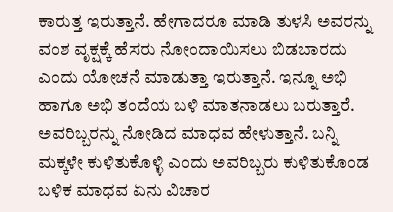ಕಾರುತ್ತ ಇರುತ್ತಾನೆ. ಹೇಗಾದರೂ ಮಾಡಿ ತುಳಸಿ ಅವರನ್ನು ವಂಶ ವೃಕ್ಷಕ್ಕೆ ಹೆಸರು ನೋಂದಾಯಿಸಲು ಬಿಡಬಾರದು ಎಂದು ಯೋಚನೆ ಮಾಡುತ್ತಾ ಇರುತ್ತಾನೆ. ಇನ್ನೂ ಅಭಿ ಹಾಗೂ ಅಭಿ ತಂದೆಯ ಬಳಿ ಮಾತನಾಡಲು ಬರುತ್ತಾರೆ. ಅವರಿಬ್ಬರನ್ನು ನೋಡಿದ ಮಾಧವ ಹೇಳುತ್ತಾನೆ. ಬನ್ನಿ ಮಕ್ಕಳೇ ಕುಳಿತುಕೊಳ್ಳಿ ಎಂದು ಅವರಿಬ್ಬರು ಕುಳಿತುಕೊಂಡ ಬಳಿಕ ಮಾಧವ ಏನು ವಿಚಾರ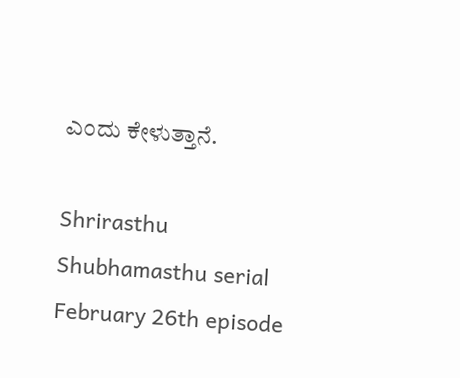ಎಂದು ಕೇಳುತ್ತಾನೆ.

Shrirasthu Shubhamasthu serial February 26th episode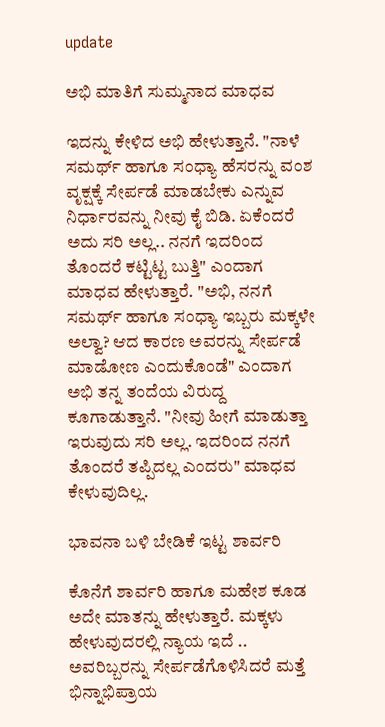update

ಅಭಿ ಮಾತಿಗೆ ಸುಮ್ಮನಾದ ಮಾಧವ

ಇದನ್ನು ಕೇಳಿದ ಅಭಿ ಹೇಳುತ್ತಾನೆ. "ನಾಳೆ ಸಮರ್ಥ್ ಹಾಗೂ ಸಂಧ್ಯಾ ಹೆಸರನ್ನು ವಂಶ ವೃಕ್ಷಕ್ಕೆ ಸೇರ್ಪಡೆ ಮಾಡಬೇಕು ಎನ್ನುವ ನಿರ್ಧಾರವನ್ನು ನೀವು ಕೈ ಬಿಡಿ. ಏಕೆಂದರೆ ಅದು ಸರಿ ಅಲ್ಲ.. ನನಗೆ ಇದರಿಂದ ತೊಂದರೆ ಕಟ್ಟಿಟ್ಟ ಬುತ್ತಿ" ಎಂದಾಗ ಮಾಧವ ಹೇಳುತ್ತಾರೆ. "ಅಭಿ, ನನಗೆ ಸಮರ್ಥ್ ಹಾಗೂ ಸಂಧ್ಯಾ ಇಬ್ಬರು ಮಕ್ಕಳೇ ಅಲ್ವಾ? ಆದ ಕಾರಣ ಅವರನ್ನು ಸೇರ್ಪಡೆ ಮಾಡೋಣ ಎಂದುಕೊಂಡೆ" ಎಂದಾಗ ಅಭಿ ತನ್ನ ತಂದೆಯ ವಿರುದ್ದ ಕೂಗಾಡುತ್ತಾನೆ. "ನೀವು ಹೀಗೆ ಮಾಡುತ್ತಾ ಇರುವುದು ಸರಿ ಅಲ್ಲ. ಇದರಿಂದ ನನಗೆ ತೊಂದರೆ ತಪ್ಪಿದಲ್ಲ ಎಂದರು" ಮಾಧವ ಕೇಳುವುದಿಲ್ಲ.

ಭಾವನಾ ಬಳಿ ಬೇಡಿಕೆ ಇಟ್ಟ ಶಾರ್ವರಿ

ಕೊನೆಗೆ ಶಾರ್ವರಿ ಹಾಗೂ ಮಹೇಶ ಕೂಡ ಅದೇ ಮಾತನ್ನು ಹೇಳುತ್ತಾರೆ. ಮಕ್ಕಳು ಹೇಳುವುದರಲ್ಲಿ ನ್ಯಾಯ ಇದೆ .. ಅವರಿಬ್ಬರನ್ನು ಸೇರ್ಪಡೆಗೊಳಿಸಿದರೆ ಮತ್ತೆ ಭಿನ್ನಾಭಿಪ್ರಾಯ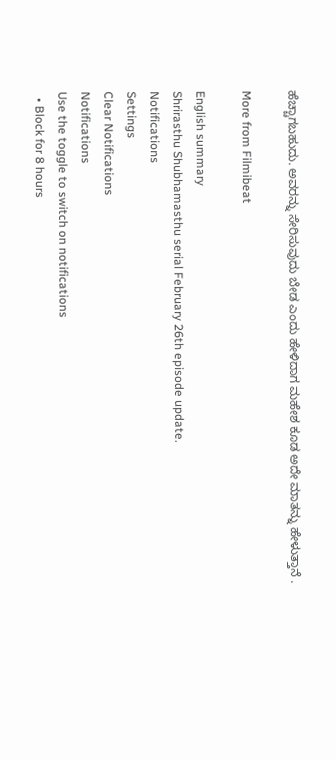ಹೆಚ್ಚಾಗಬಹುದು. ಅವರನ್ನು ಸೇರಿಸುವುದು ಬೇಡ ಎಂದು ಹೇಳಿದಾಗ ಮಹೇಶ ಕೂಡ ಅದೇ ಮಾತನ್ನು ಹೇಳುತ್ತಾನೆ .

More from Filmibeat

English summary
Shrirasthu Shubhamasthu serial February 26th episode update.
Notifications
Settings
Clear Notifications
Notifications
Use the toggle to switch on notifications
  • Block for 8 hours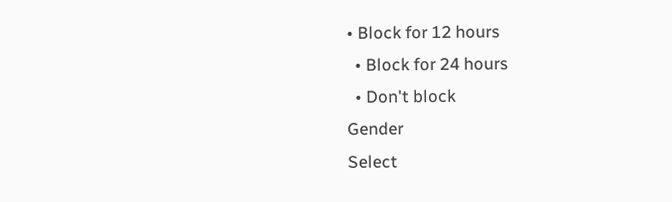• Block for 12 hours
  • Block for 24 hours
  • Don't block
Gender
Select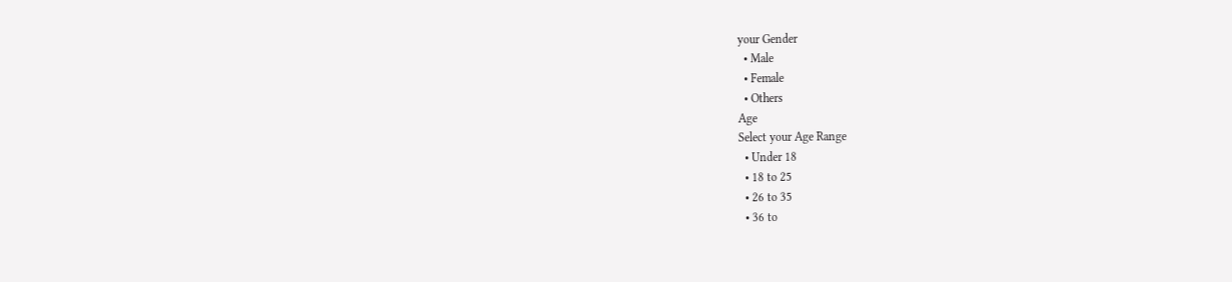your Gender
  • Male
  • Female
  • Others
Age
Select your Age Range
  • Under 18
  • 18 to 25
  • 26 to 35
  • 36 to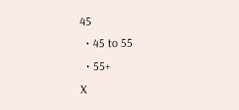45
  • 45 to 55
  • 55+
X